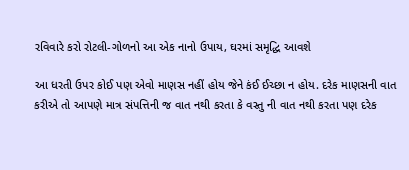રવિવારે કરો રોટલી-ગોળનો આ એક નાનો ઉપાય, ઘરમાં સમૃદ્ધિ આવશે

આ ધરતી ઉપર કોઈ પણ એવો માણસ નહીં હોય જેને કંઈ ઈચ્છા ન હોય. દરેક માણસની વાત કરીએ તો આપણે માત્ર સંપત્તિની જ વાત નથી કરતા કે વસ્તુ ની વાત નથી કરતા પણ દરેક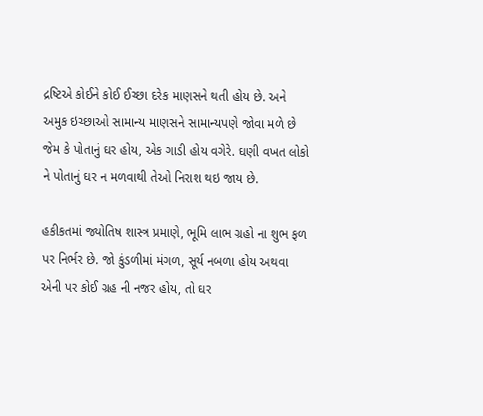દ્રષ્ટિએ કોઈને કોઈ ઈચ્છા દરેક માણસને થતી હોય છે. અને અમુક ઇચ્છાઓ સામાન્ય માણસને સામાન્યપણે જોવા મળે છે જેમ કે પોતાનું ઘર હોય, એક ગાડી હોય વગેરે. ઘણી વખત લોકો ને પોતાનું ઘર ન મળવાથી તેઓ નિરાશ થઇ જાય છે.

હકીકતમાં જ્યોતિષ શાસ્ત્ર પ્રમાણે, ભૂમિ લાભ ગ્રહો ના શુભ ફળ પર નિર્ભર છે. જો કુંડળીમાં મંગળ, સૂર્ય નબળા હોય અથવા એની પર કોઈ ગ્રહ ની નજર હોય, તો ઘર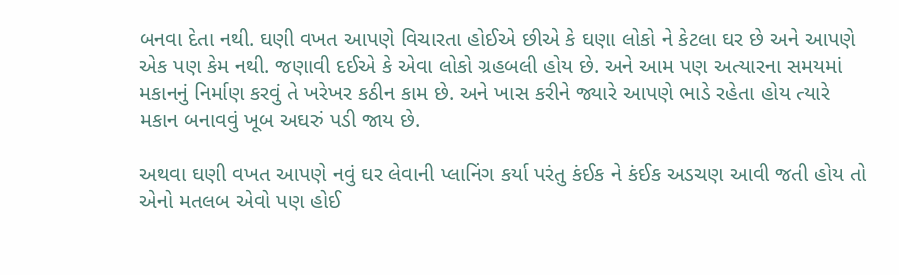બનવા દેતા નથી. ઘણી વખત આપણે વિચારતા હોઈએ છીએ કે ઘણા લોકો ને કેટલા ઘર છે અને આપણે એક પણ કેમ નથી. જણાવી દઈએ કે એવા લોકો ગ્રહબલી હોય છે. અને આમ પણ અત્યારના સમયમાં મકાનનું નિર્માણ કરવું તે ખરેખર કઠીન કામ છે. અને ખાસ કરીને જ્યારે આપણે ભાડે રહેતા હોય ત્યારે મકાન બનાવવું ખૂબ અઘરું પડી જાય છે.

અથવા ઘણી વખત આપણે નવું ઘર લેવાની પ્લાનિંગ કર્યા પરંતુ કંઈક ને કંઈક અડચણ આવી જતી હોય તો એનો મતલબ એવો પણ હોઈ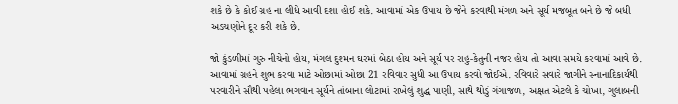શકે છે કે કોઈ ગ્રહ ના લીધે આવી દશા હોઈ શકે. આવામાં એક ઉપાય છે જેને કરવાથી મંગળ અને સૂર્ય મજબૂત બને છે જે બધી અડચણોને દૂર કરી શકે છે.

જો કુંડળીમાં ગુરુ નીચેનો હોય, મંગલ દુશ્મન ઘરમાં બેઠા હોય અને સૂર્ય પર રાહુ-કેતુની નજર હોય તો આવા સમયે કરવામાં આવે છે. આવામાં ગ્રહને શુભ કરવા માટે ઓછામાં ઓછા 21 રવિવાર સુધી આ ઉપાય કરવો જોઈએ. રવિવારે સવારે જાગીને સ્નાનાદિકાર્યથી પરવારીને સૌથી પહેલા ભગવાન સૂર્યને તાંબાના લોટામાં રાખેલું શુદ્ધ પાણી, સાથે થોડું ગંગાજળ, અક્ષત એટલે કે ચોખા, ગુલાબની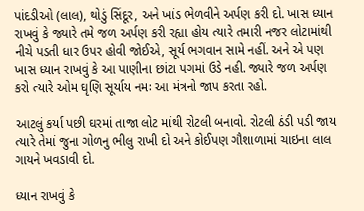પાંદડીઓ (લાલ), થોડું સિંદૂર, અને ખાંડ ભેળવીને અર્પણ કરી દો. ખાસ ધ્યાન રાખવું કે જ્યારે તમે જળ અર્પણ કરી રહ્યા હોય ત્યારે તમારી નજર લોટામાંથી નીચે પડતી ધાર ઉપર હોવી જોઈએ, સૂર્ય ભગવાન સામે નહીં. અને એ પણ ખાસ ધ્યાન રાખવું કે આ પાણીના છાંટા પગમાં ઉડે નહી. જ્યારે જળ અર્પણ કરો ત્યારે ઓમ ઘૃણિ સૂર્યાય નમઃ આ મંત્રનો જાપ કરતા રહો.

આટલું કર્યા પછી ઘરમાં તાજા લોટ માંથી રોટલી બનાવો. રોટલી ઠંડી પડી જાય ત્યારે તેમાં જુના ગોળનુ ભીલુ રાખી દો અને કોઈપણ ગૌશાળામાં ચાઇના લાલ ગાયને ખવડાવી દો.

ધ્યાન રાખવું કે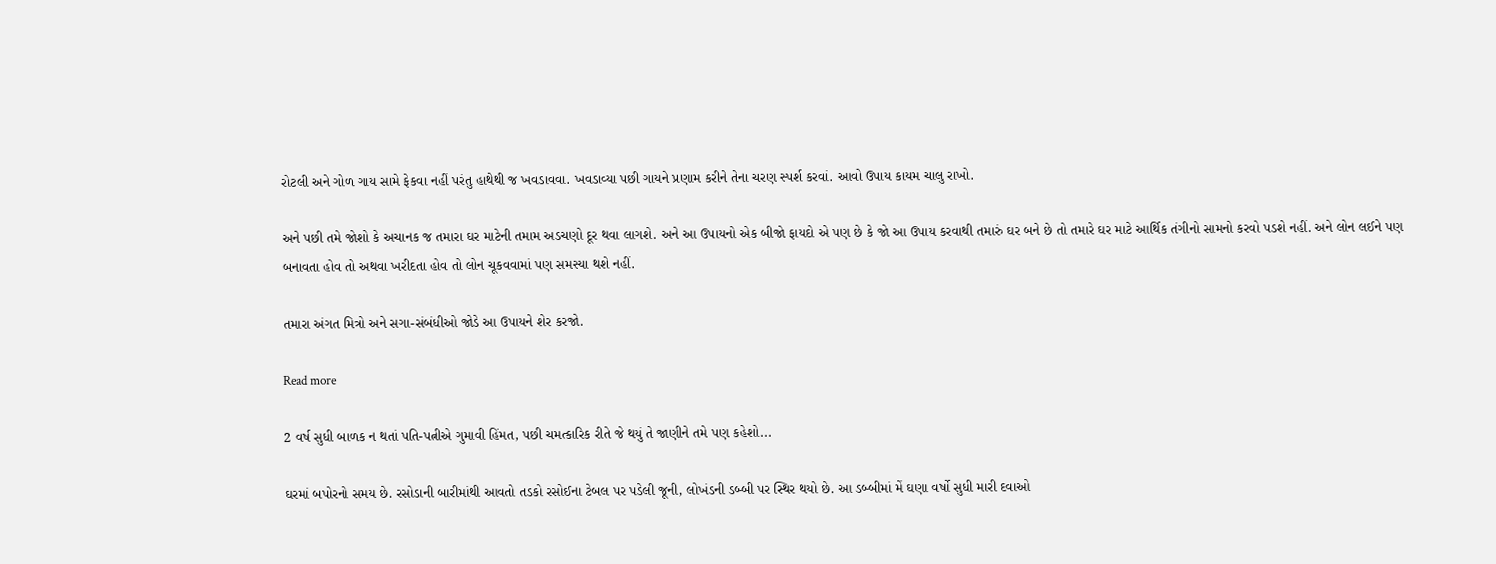રોટલી અને ગોળ ગાય સામે ફેકવા નહીં પરંતુ હાથેથી જ ખવડાવવા. ખવડાવ્યા પછી ગાયને પ્રણામ કરીને તેના ચરણ સ્પર્શ કરવાં. આવો ઉપાય કાયમ ચાલુ રાખો.

અને પછી તમે જોશો કે અચાનક જ તમારા ઘર માટેની તમામ અડચણો દૂર થવા લાગશે. અને આ ઉપાયનો એક બીજો ફાયદો એ પણ છે કે જો આ ઉપાય કરવાથી તમારું ઘર બને છે તો તમારે ઘર માટે આર્થિક તંગીનો સામનો કરવો પડશે નહીં. અને લોન લઈને પણ બનાવતા હોવ તો અથવા ખરીદતા હોવ તો લોન ચૂકવવામાં પણ સમસ્યા થશે નહીં.

તમારા અંગત મિત્રો અને સગા-સંબંધીઓ જોડે આ ઉપાયને શેર કરજો.

Read more

2 વર્ષ સુધી બાળક ન થતાં પતિ-પત્નીએ ગુમાવી હિંમત, પછી ચમત્કારિક રીતે જે થયું તે જાણીને તમે પણ કહેશો...

ઘરમાં બપોરનો સમય છે. રસોડાની બારીમાંથી આવતો તડકો રસોઈના ટેબલ પર પડેલી જૂની, લોખંડની ડબ્બી પર સ્થિર થયો છે. આ ડબ્બીમાં મેં ઘણા વર્ષો સુધી મારી દવાઓ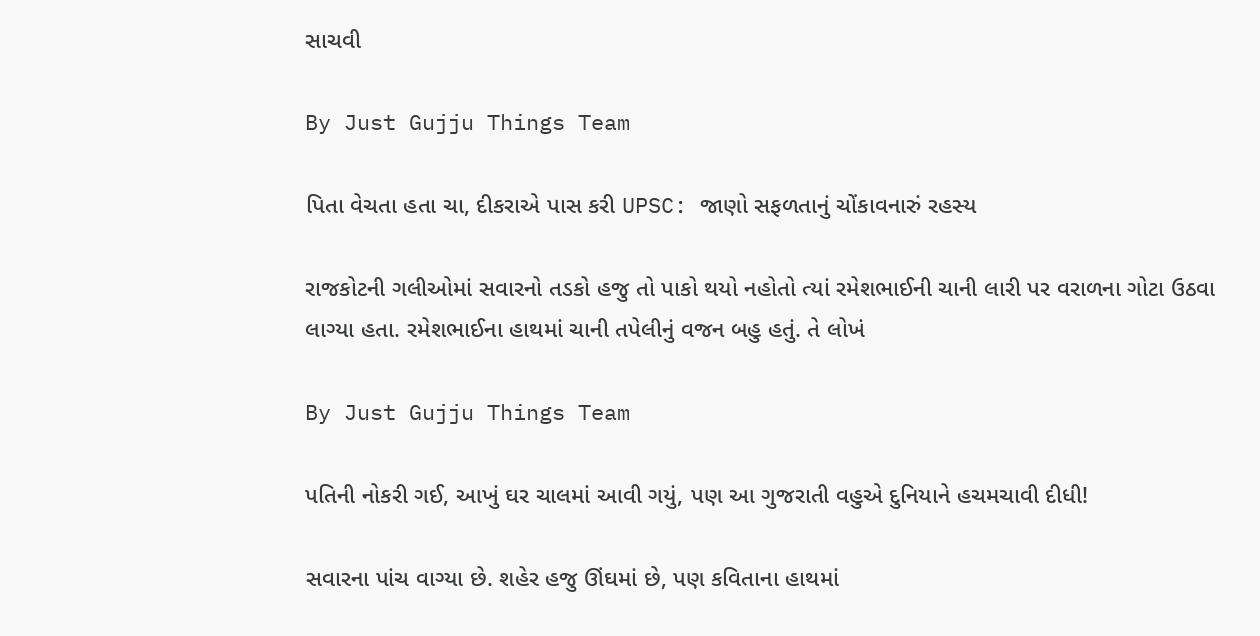સાચવી

By Just Gujju Things Team

પિતા વેચતા હતા ચા, દીકરાએ પાસ કરી UPSC: જાણો સફળતાનું ચોંકાવનારું રહસ્ય

રાજકોટની ગલીઓમાં સવારનો તડકો હજુ તો પાકો થયો નહોતો ત્યાં રમેશભાઈની ચાની લારી પર વરાળના ગોટા ઉઠવા લાગ્યા હતા. રમેશભાઈના હાથમાં ચાની તપેલીનું વજન બહુ હતું. તે લોખં

By Just Gujju Things Team

પતિની નોકરી ગઈ, આખું ઘર ચાલમાં આવી ગયું, પણ આ ગુજરાતી વહુએ દુનિયાને હચમચાવી દીધી!

સવારના પાંચ વાગ્યા છે. શહેર હજુ ઊંઘમાં છે, પણ કવિતાના હાથમાં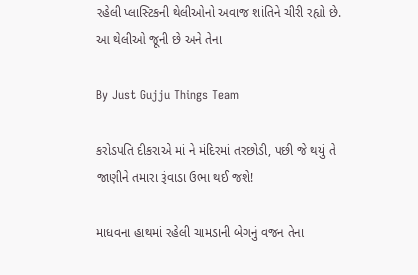રહેલી પ્લાસ્ટિકની થેલીઓનો અવાજ શાંતિને ચીરી રહ્યો છે. આ થેલીઓ જૂની છે અને તેના

By Just Gujju Things Team

કરોડપતિ દીકરાએ માં ને મંદિરમાં તરછોડી, પછી જે થયું તે જાણીને તમારા રૂંવાડા ઉભા થઈ જશે!

માધવના હાથમાં રહેલી ચામડાની બેગનું વજન તેના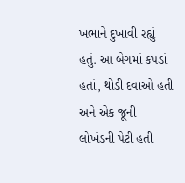ખભાને દુખાવી રહ્યું હતું. આ બેગમાં કપડાં હતાં, થોડી દવાઓ હતી અને એક જૂની લોખંડની પેટી હતી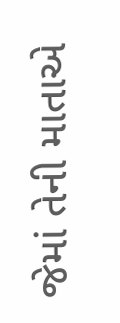જેમાં તેની માતાએ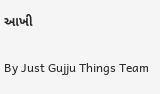આખી

By Just Gujju Things Team